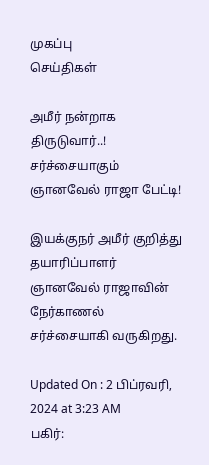முகப்பு
செய்திகள்

அமீர் நன்றாக திருடுவார்..! சர்ச்சையாகும் ஞானவேல் ராஜா பேட்டி!

இயக்குநர் அமீர் குறித்து தயாரிப்பாளர் ஞானவேல் ராஜாவின் நேர்காணல் சர்ச்சையாகி வருகிறது.

Updated On : 2 பிப்ரவரி, 2024 at 3:23 AM
பகிர்: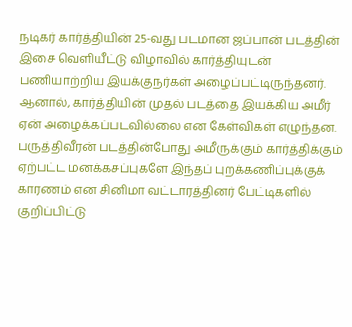நடிகர் கார்த்தியின் 25-வது படமான ஜப்பான் படத்தின் இசை வெளியீட்டு விழாவில் கார்த்தியுடன் பணியாற்றிய இயக்குநர்கள் அழைப்பட்டிருந்தனர். ஆனால், கார்த்தியின் முதல் படத்தை இயக்கிய அமீர் ஏன் அழைக்கப்படவில்லை என கேள்விகள் எழுந்தன. பருத்திவீரன் படத்தின்போது அமீருக்கும் கார்த்திக்கும் ஏற்பட்ட மனக்கசப்புகளே இந்தப் புறக்கணிப்புக்குக் காரணம் என சினிமா வட்டாரத்தினர் பேட்டிகளில் குறிப்பிட்டு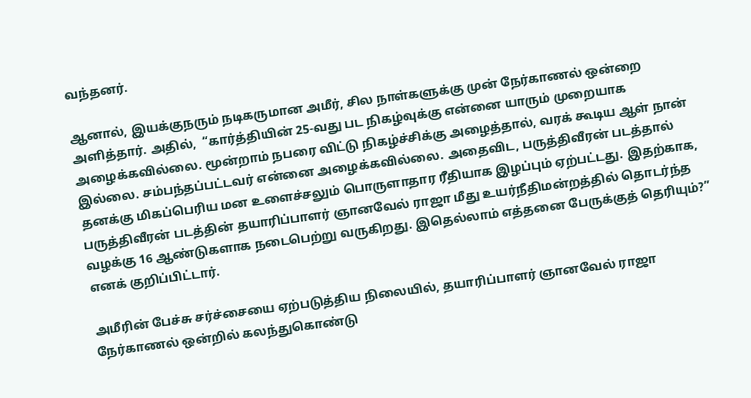வந்தனர்.

ஆனால், இயக்குநரும் நடிகருமான அமீர், சில நாள்களுக்கு முன் நேர்காணல் ஒன்றை அளித்தார். அதில்,  “கார்த்தியின் 25-வது பட நிகழ்வுக்கு என்னை யாரும் முறையாக அழைக்கவில்லை. மூன்றாம் நபரை விட்டு நிகழ்ச்சிக்கு அழைத்தால், வரக் கூடிய ஆள் நான் இல்லை. சம்பந்தப்பட்டவர் என்னை அழைக்கவில்லை. அதைவிட, பருத்திவீரன் படத்தால் தனக்கு மிகப்பெரிய மன உளைச்சலும் பொருளாதார ரீதியாக இழப்பும் ஏற்பட்டது. இதற்காக, பருத்திவீரன் படத்தின் தயாரிப்பாளர் ஞானவேல் ராஜா மீது உயர்நீதிமன்றத்தில் தொடர்ந்த வழக்கு 16 ஆண்டுகளாக நடைபெற்று வருகிறது. இதெல்லாம் எத்தனை பேருக்குத் தெரியும்?” எனக் குறிப்பிட்டார்.

அமீரின் பேச்சு சர்ச்சையை ஏற்படுத்திய நிலையில், தயாரிப்பாளர் ஞானவேல் ராஜா நேர்காணல் ஒன்றில் கலந்துகொண்டு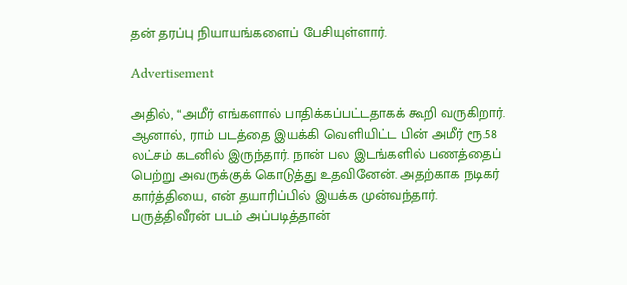தன் தரப்பு நியாயங்களைப் பேசியுள்ளார்.

Advertisement

அதில், “அமீர் எங்களால் பாதிக்கப்பட்டதாகக் கூறி வருகிறார். ஆனால், ராம் படத்தை இயக்கி வெளியிட்ட பின் அமீர் ரூ.58 லட்சம் கடனில் இருந்தார். நான் பல இடங்களில் பணத்தைப் பெற்று அவருக்குக் கொடுத்து உதவினேன். அதற்காக நடிகர் கார்த்தியை, என் தயாரிப்பில் இயக்க முன்வந்தார். பருத்திவீரன் படம் அப்படித்தான்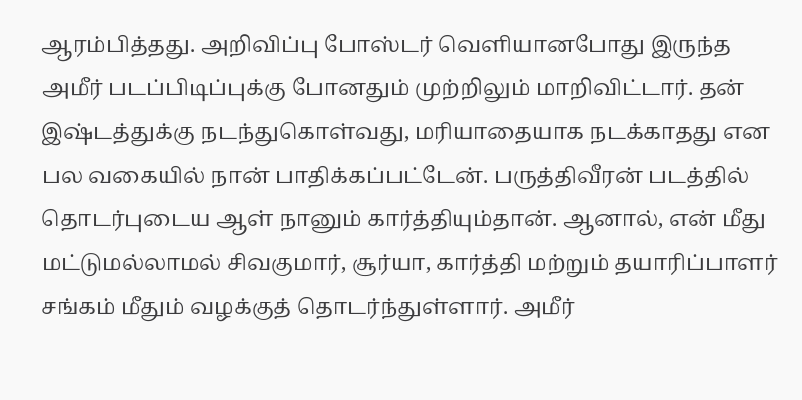ஆரம்பித்தது. அறிவிப்பு போஸ்டர் வெளியானபோது இருந்த அமீர் படப்பிடிப்புக்கு போனதும் முற்றிலும் மாறிவிட்டார். தன் இஷ்டத்துக்கு நடந்துகொள்வது, மரியாதையாக நடக்காதது என பல வகையில் நான் பாதிக்கப்பட்டேன். பருத்திவீரன் படத்தில் தொடர்புடைய ஆள் நானும் கார்த்தியும்தான். ஆனால், என் மீது மட்டுமல்லாமல் சிவகுமார், சூர்யா, கார்த்தி மற்றும் தயாரிப்பாளர் சங்கம் மீதும் வழக்குத் தொடர்ந்துள்ளார். அமீர்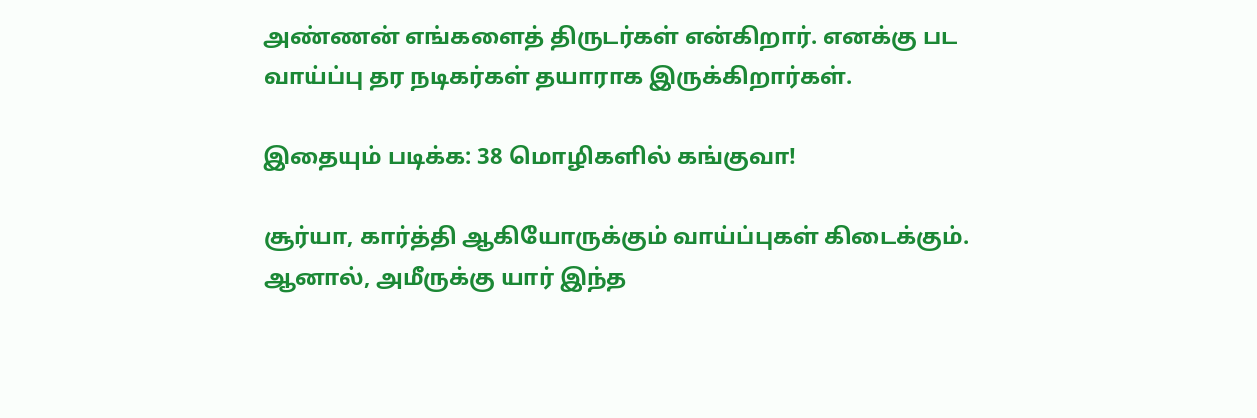அண்ணன் எங்களைத் திருடர்கள் என்கிறார். எனக்கு பட வாய்ப்பு தர நடிகர்கள் தயாராக இருக்கிறார்கள்.

இதையும் படிக்க: 38 மொழிகளில் கங்குவா!

சூர்யா, கார்த்தி ஆகியோருக்கும் வாய்ப்புகள் கிடைக்கும். ஆனால், அமீருக்கு யார் இந்த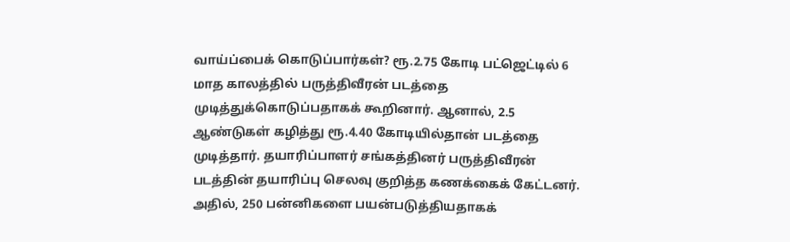வாய்ப்பைக் கொடுப்பார்கள்? ரூ.2.75 கோடி பட்ஜெட்டில் 6 மாத காலத்தில் பருத்திவீரன் படத்தை முடித்துக்கொடுப்பதாகக் கூறினார். ஆனால், 2.5 ஆண்டுகள் கழித்து ரூ.4.40 கோடியில்தான் படத்தை முடித்தார். தயாரிப்பாளர் சங்கத்தினர் பருத்திவீரன் படத்தின் தயாரிப்பு செலவு குறித்த கணக்கைக் கேட்டனர். அதில், 250 பன்னிகளை பயன்படுத்தியதாகக்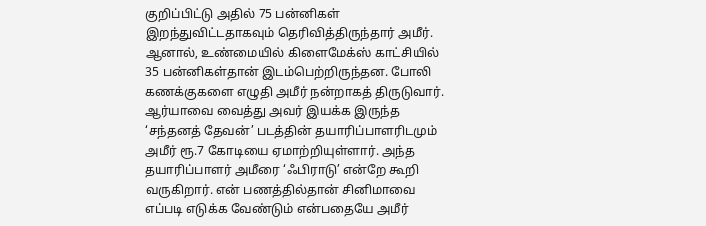குறிப்பிட்டு அதில் 75 பன்னிகள் இறந்துவிட்டதாகவும் தெரிவித்திருந்தார் அமீர். ஆனால், உண்மையில் கிளைமேக்ஸ் காட்சியில் 35 பன்னிகள்தான் இடம்பெற்றிருந்தன. போலி கணக்குகளை எழுதி அமீர் நன்றாகத் திருடுவார். ஆர்யாவை வைத்து அவர் இயக்க இருந்த ‘சந்தனத் தேவன்’ படத்தின் தயாரிப்பாளரிடமும் அமீர் ரூ.7 கோடியை ஏமாற்றியுள்ளார். அந்த தயாரிப்பாளர் அமீரை ‘ஃபிராடு’ என்றே கூறி வருகிறார். என் பணத்தில்தான் சினிமாவை எப்படி எடுக்க வேண்டும் என்பதையே அமீர்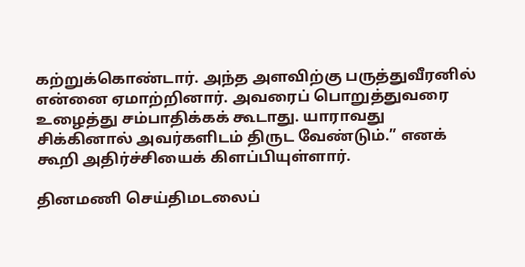கற்றுக்கொண்டார். அந்த அளவிற்கு பருத்துவீரனில் என்னை ஏமாற்றினார். அவரைப் பொறுத்துவரை உழைத்து சம்பாதிக்கக் கூடாது. யாராவது சிக்கினால் அவர்களிடம் திருட வேண்டும்.” எனக் கூறி அதிர்ச்சியைக் கிளப்பியுள்ளார்.

தினமணி செய்திமடலைப்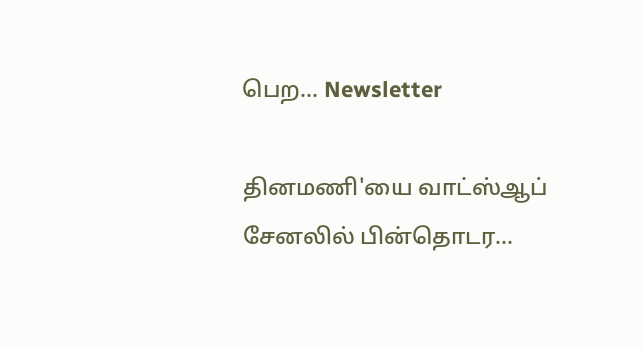பெற... Newsletter

தினமணி'யை வாட்ஸ்ஆப் சேனலில் பின்தொடர...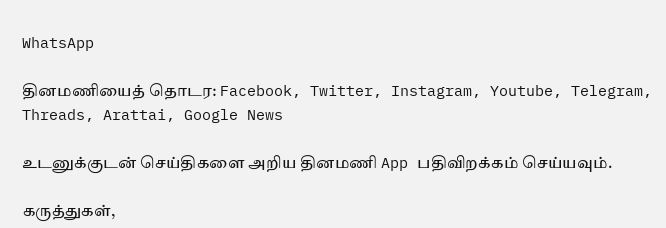WhatsApp

தினமணியைத் தொடர: Facebook, Twitter, Instagram, Youtube, Telegram, Threads, Arattai, Google News

உடனுக்குடன் செய்திகளை அறிய தினமணி App பதிவிறக்கம் செய்யவும்.

கருத்துகள்,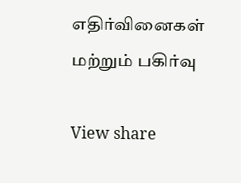எதிர்வினைகள் மற்றும் பகிர்வு

View share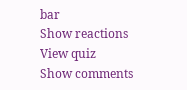bar
Show reactions
View quiz
Show comments